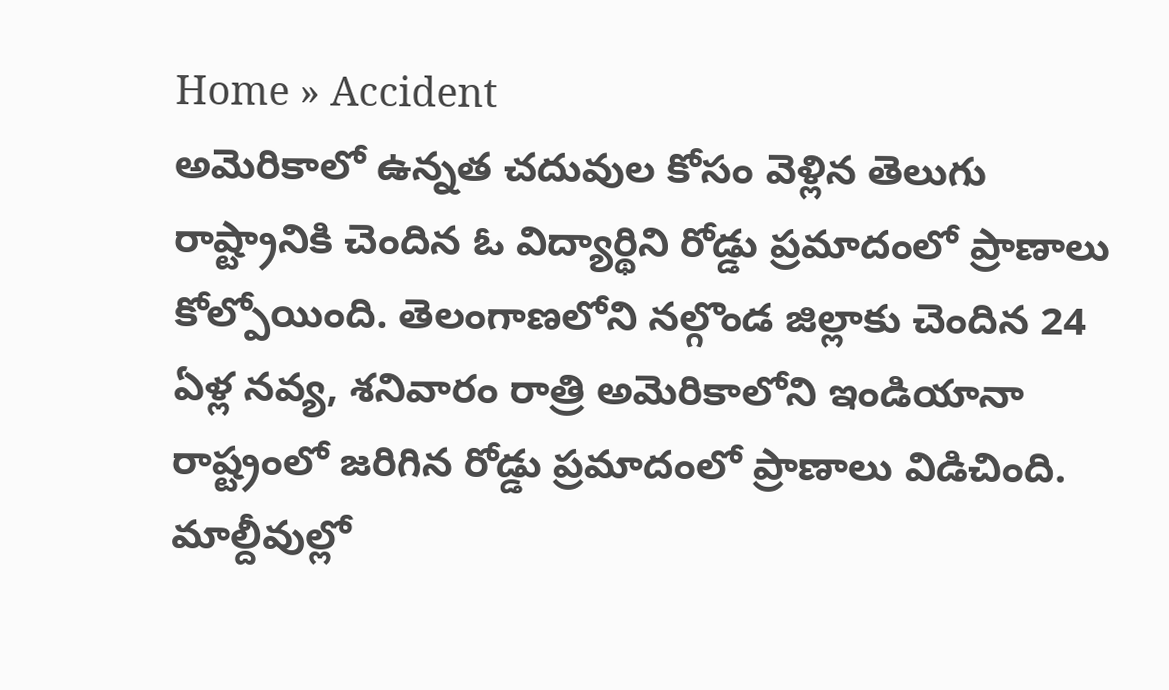Home » Accident
అమెరికాలో ఉన్నత చదువుల కోసం వెళ్లిన తెలుగు రాష్ట్రానికి చెందిన ఓ విద్యార్థిని రోడ్డు ప్రమాదంలో ప్రాణాలు కోల్పోయింది. తెలంగాణలోని నల్గొండ జిల్లాకు చెందిన 24 ఏళ్ల నవ్య, శనివారం రాత్రి అమెరికాలోని ఇండియానా రాష్ట్రంలో జరిగిన రోడ్డు ప్రమాదంలో ప్రాణాలు విడిచింది.
మాల్దీవుల్లో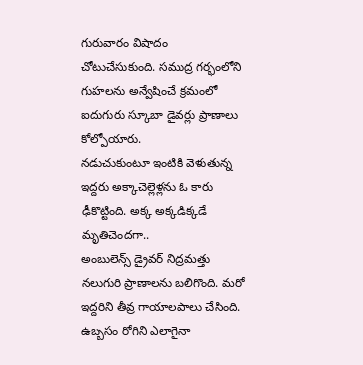గురువారం విషాదం చోటుచేసుకుంది. సముద్ర గర్భంలోని గుహలను అన్వేషించే క్రమంలో ఐదుగురు స్కూబా డైవర్లు ప్రాణాలు కోల్పోయారు.
నడుచుకుంటూ ఇంటికి వెళుతున్న ఇద్దరు అక్కాచెల్లెళ్లను ఓ కారు ఢీకొట్టింది. అక్క అక్కడిక్కడే మృతిచెందగా..
అంబులెన్స్ డ్రైవర్ నిద్రమత్తు నలుగురి ప్రాణాలను బలిగొంది. మరో ఇద్దరిని తీవ్ర గాయాలపాలు చేసింది. ఉబ్బసం రోగిని ఎలాగైనా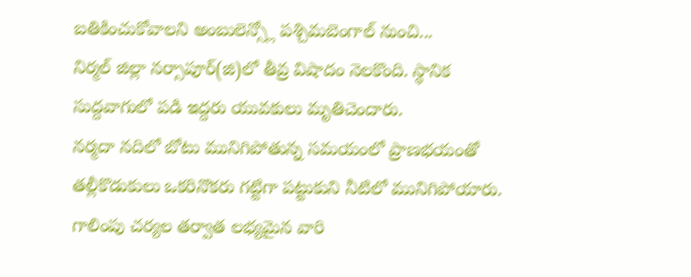బతికించుకోవాలని అంబులెన్స్లో పశ్చిమబెంగాల్ నుంచి...
నిర్మల్ జిల్లా నర్సాపూర్(జి)లో తీవ్ర విషాదం నెలకొంది. స్థానిక సుద్దవాగులో పడి ఇద్దరు యువకులు మృతిచెందారు.
నర్మదా నదిలో బోటు మునిగిపోతున్న సమయంలో ప్రాణభయంతో తల్లీకొడుకులు ఒకరినొకరు గట్టిగా పట్టుకుని నీటిలో మునిగిపోయారు. గాలింపు చర్యల తర్వాత లభ్యమైన వారి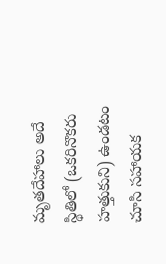మృతదేహాలు అదే స్థితిలో (ఒకరినొకరు హత్తుకుని) ఉండటం చూసి సహాయక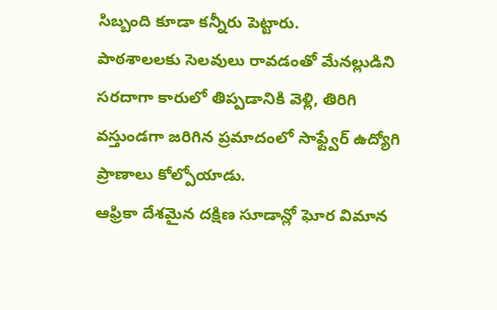సిబ్బంది కూడా కన్నీరు పెట్టారు.
పాఠశాలలకు సెలవులు రావడంతో మేనల్లుడిని సరదాగా కారులో తిప్పడానికి వెళ్లి, తిరిగి వస్తుండగా జరిగిన ప్రమాదంలో సాఫ్ట్వేర్ ఉద్యోగి ప్రాణాలు కోల్పోయాడు.
ఆఫ్రికా దేశమైన దక్షిణ సూడాన్లో ఘోర విమాన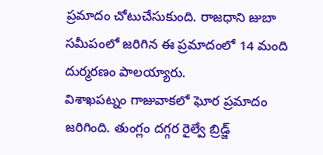ప్రమాదం చోటుచేసుకుంది. రాజధాని జుబా సమీపంలో జరిగిన ఈ ప్రమాదంలో 14 మంది దుర్మరణం పాలయ్యారు.
విశాఖపట్నం గాజువాకలో ఘోర ప్రమాదం జరిగింది. తుంగ్లం దగ్గర రైల్వే బ్రిడ్జ్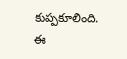కుప్పకూలింది. ఈ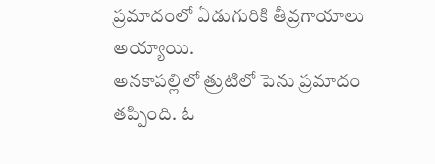ప్రమాదంలో ఏడుగురికి తీవ్రగాయాలు అయ్యాయి.
అనకాపల్లిలో త్రుటిలో పెను ప్రమాదం తప్పింది. ఓ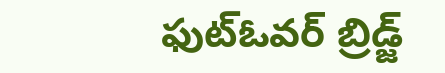ఫుట్ఓవర్ బ్రిడ్జ్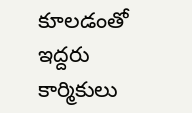కూలడంతో ఇద్దరు కార్మికులు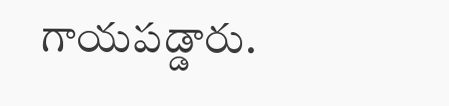గాయపడ్డారు.